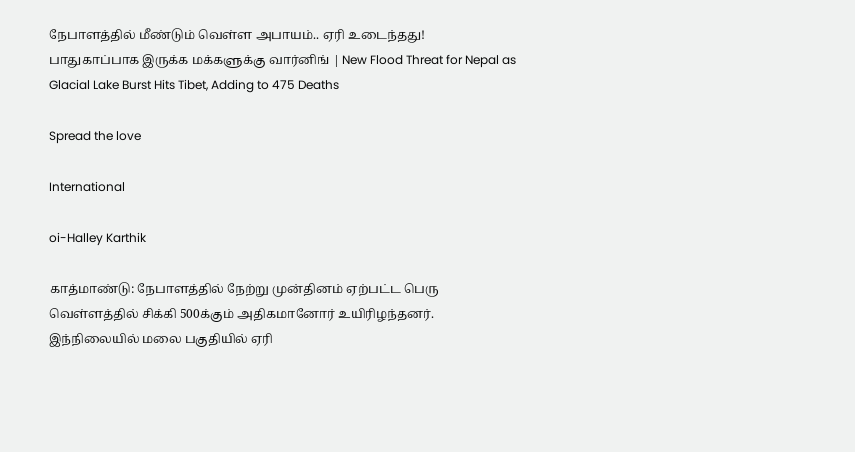நேபாளத்தில் மீண்டும் வெள்ள அபாயம்.. ஏரி உடைந்தது! பாதுகாப்பாக இருக்க மக்களுக்கு வார்னிங் | New Flood Threat for Nepal as Glacial Lake Burst Hits Tibet, Adding to 475 Deaths

Spread the love

International

oi-Halley Karthik

காத்மாண்டு: நேபாளத்தில் நேற்று முன்தினம் ஏற்பட்ட பெரு வெள்ளத்தில் சிக்கி 500க்கும் அதிகமானோர் உயிரிழந்தனர். இந்நிலையில் மலை பகுதியில் ஏரி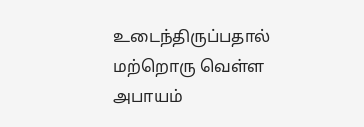உடைந்திருப்பதால் மற்றொரு வெள்ள அபாயம்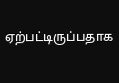ஏற்பட்டிருப்பதாக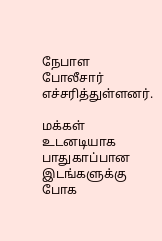நேபாள போலீசார் எச்சரித்துள்ளனர்.

மக்கள் உடனடியாக பாதுகாப்பான இடங்களுக்கு போக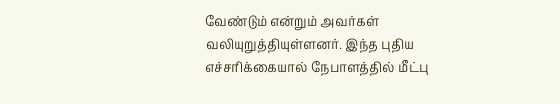வேண்டும் என்றும் அவர்கள் வலியுறுத்தியுள்ளனர். இந்த புதிய எச்சரிக்கையால் நேபாளத்தில் மீட்பு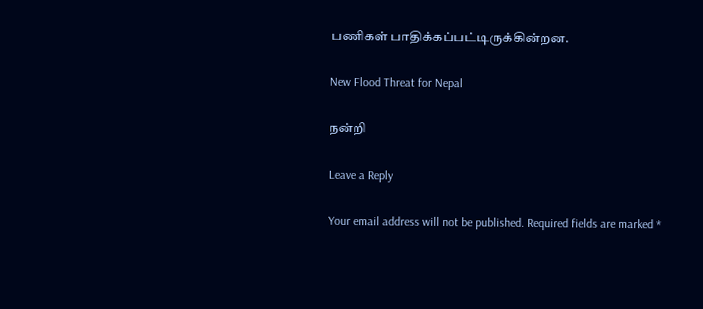பணிகள் பாதிக்கப்பட்டிருக்கின்றன.

New Flood Threat for Nepal

நன்றி

Leave a Reply

Your email address will not be published. Required fields are marked *